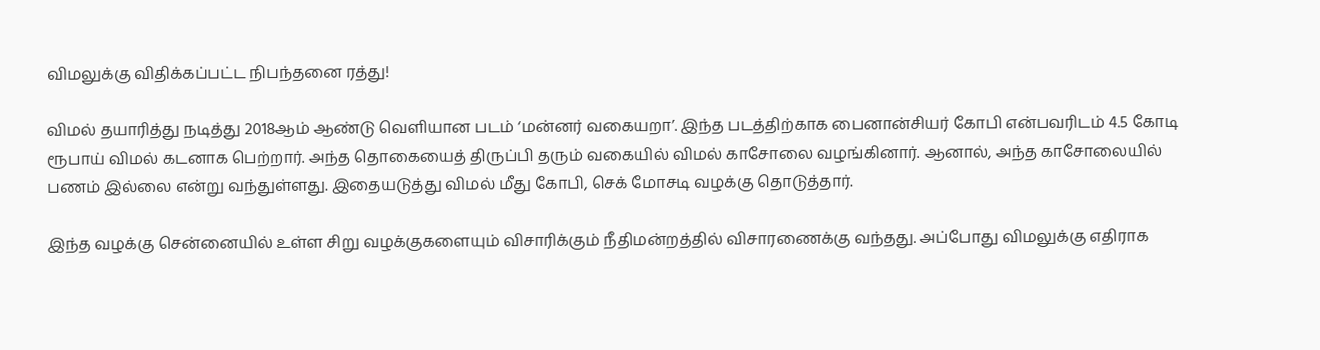விமலுக்கு விதிக்கப்பட்ட நிபந்தனை ரத்து!

விமல் தயாரித்து நடித்து 2018ஆம் ஆண்டு வெளியான படம் ‘மன்னர் வகையறா’. இந்த படத்திற்காக பைனான்சியர் கோபி என்பவரிடம் 4.5 கோடி ரூபாய் விமல் கடனாக பெற்றார். அந்த தொகையைத் திருப்பி தரும் வகையில் விமல் காசோலை வழங்கினார். ஆனால், அந்த காசோலையில் பணம் இல்லை என்று வந்துள்ளது. இதையடுத்து விமல் மீது கோபி, செக் மோசடி வழக்கு தொடுத்தார்.

இந்த வழக்கு சென்னையில் உள்ள சிறு வழக்குகளையும் விசாரிக்கும் நீதிமன்றத்தில் விசாரணைக்கு வந்தது. அப்போது விமலுக்கு எதிராக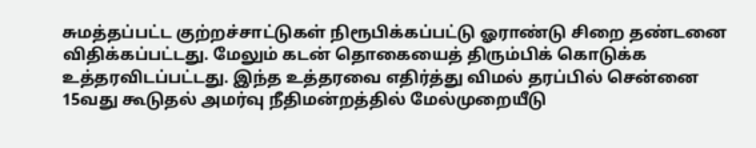சுமத்தப்பட்ட குற்றச்சாட்டுகள் நிரூபிக்கப்பட்டு ஓராண்டு சிறை தண்டனை விதிக்கப்பட்டது. மேலும் கடன் தொகையைத் திரும்பிக் கொடுக்க உத்தரவிடப்பட்டது. இந்த உத்தரவை எதிர்த்து விமல் தரப்பில் சென்னை 15வது கூடுதல் அமர்வு நீதிமன்றத்தில் மேல்முறையீடு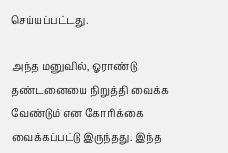செய்யப்பட்டது.

அந்த மனுவில், ஓராண்டு தண்டனையை நிறுத்தி வைக்க வேண்டும் என கோரிக்கை வைக்கப்பட்டு இருந்தது. இந்த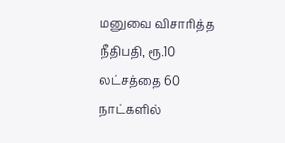மனுவை விசாரித்த நீதிபதி, ரூ.10 லட்சத்தை 60 நாட்களில்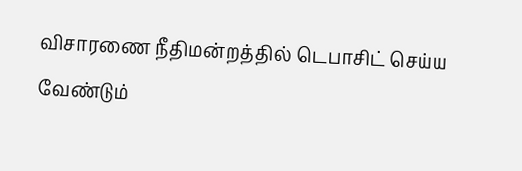விசாரணை நீதிமன்றத்தில் டெபாசிட் செய்ய வேண்டும்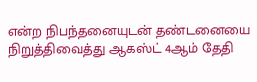என்ற நிபந்தனையுடன் தண்டனையை நிறுத்திவைத்து ஆகஸ்ட் 4ஆம் தேதி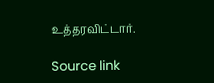உத்தரவிட்டார்.

Source link